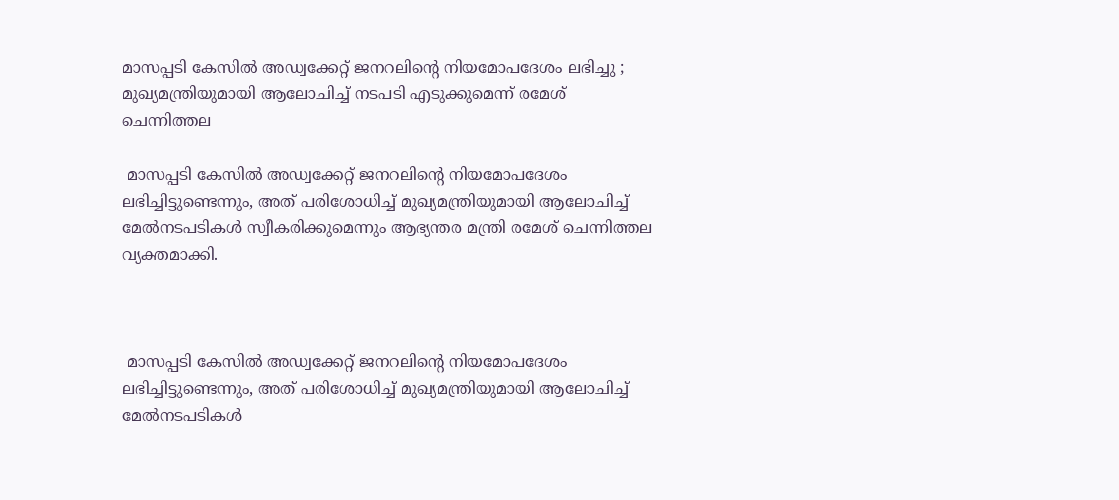മാസപ്പടി കേസിൽ അഡ്വക്കേറ്റ് ജനറലിന്റെ നിയമോപദേശം ലഭിച്ചു ; മുഖ്യമന്ത്രിയുമായി ആലോചിച്ച് നടപടി എടുക്കുമെന്ന് രമേശ് ചെന്നിത്തല

 മാസപ്പടി കേസിൽ അഡ്വക്കേറ്റ് ജനറലിന്റെ നിയമോപദേശം ലഭിച്ചിട്ടുണ്ടെന്നും, അത് പരിശോധിച്ച് മുഖ്യമന്ത്രിയുമായി ആലോചിച്ച് മേൽനടപടികൾ സ്വീകരിക്കുമെന്നും ആഭ്യന്തര മന്ത്രി രമേശ് ചെന്നിത്തല വ്യക്തമാക്കി.



 മാസപ്പടി കേസിൽ അഡ്വക്കേറ്റ് ജനറലിന്റെ നിയമോപദേശം ലഭിച്ചിട്ടുണ്ടെന്നും, അത് പരിശോധിച്ച് മുഖ്യമന്ത്രിയുമായി ആലോചിച്ച് മേൽനടപടികൾ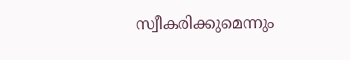സ്വീകരിക്കുമെന്നും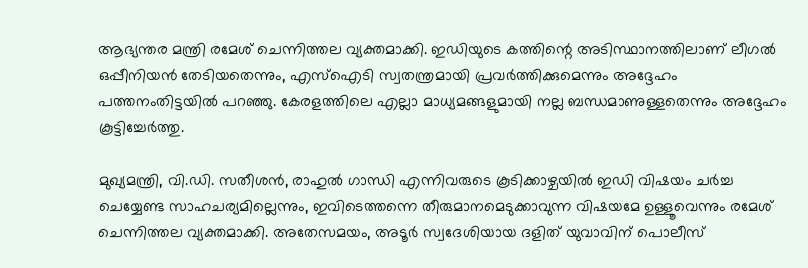ആഭ്യന്തര മന്ത്രി രമേശ് ചെന്നിത്തല വ്യക്തമാക്കി. ഇഡിയുടെ കത്തിന്റെ അടിസ്ഥാനത്തിലാണ് ലീഗൽ ഒപ്പീനിയൻ തേടിയതെന്നും, എസ്‌ഐടി സ്വതന്ത്രമായി പ്രവർത്തിക്കുമെന്നും അദ്ദേഹം പത്തനംതിട്ടയിൽ പറഞ്ഞു. കേരളത്തിലെ എല്ലാ മാധ്യമങ്ങളുമായി നല്ല ബന്ധമാണുള്ളതെന്നും അദ്ദേഹം കൂട്ടിച്ചേർത്തു.

മുഖ്യമന്ത്രി, വി.ഡി. സതീശൻ, രാഹുൽ ഗാന്ധി എന്നിവരുടെ കൂടിക്കാഴ്ചയിൽ ഇഡി വിഷയം ചർച്ച ചെയ്യേണ്ട സാഹചര്യമില്ലെന്നും, ഇവിടെത്തന്നെ തീരുമാനമെടുക്കാവുന്ന വിഷയമേ ഉള്ളൂവെന്നും രമേശ് ചെന്നിത്തല വ്യക്തമാക്കി. അതേസമയം, അടൂർ സ്വദേശിയായ ദളിത് യുവാവിന് പൊലീസ്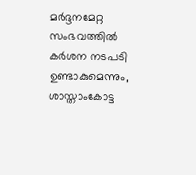മർദ്ദനമേറ്റ സംഭവത്തിൽ കർശന നടപടി ഉണ്ടാകുമെന്നും, ശാസ്താംകോട്ട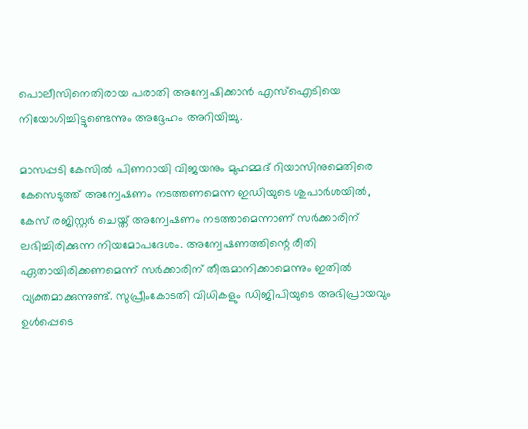പൊലീസിനെതിരായ പരാതി അന്വേഷിക്കാൻ എസ്‌ഐടിയെ നിയോഗിച്ചിട്ടുണ്ടെന്നും അദ്ദേഹം അറിയിച്ചു.

മാസപ്പടി കേസിൽ പിണറായി വിജയനും മുഹമ്മദ് റിയാസിനുമെതിരെ കേസെടുത്ത് അന്വേഷണം നടത്തണമെന്ന ഇഡിയുടെ ശുപാർശയിൽ, കേസ് രജിസ്റ്റർ ചെയ്ത് അന്വേഷണം നടത്താമെന്നാണ് സർക്കാരിന് ലഭിച്ചിരിക്കുന്ന നിയമോപദേശം. അന്വേഷണത്തിന്റെ രീതി ഏതായിരിക്കണമെന്ന് സർക്കാരിന് തീരുമാനിക്കാമെന്നും ഇതിൽ വ്യക്തമാക്കുന്നുണ്ട്. സുപ്രീംകോടതി വിധികളും ഡിജിപിയുടെ അഭിപ്രായവും ഉൾപ്പെടെ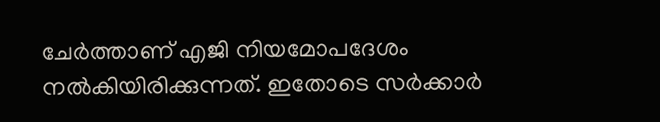ചേർത്താണ് എജി നിയമോപദേശം നൽകിയിരിക്കുന്നത്. ഇതോടെ സർക്കാർ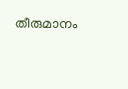തീരുമാനം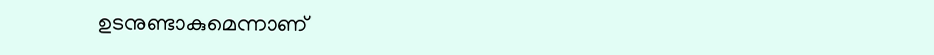ഉടനുണ്ടാകുമെന്നാണ്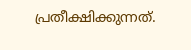പ്രതീക്ഷിക്കുന്നത്.